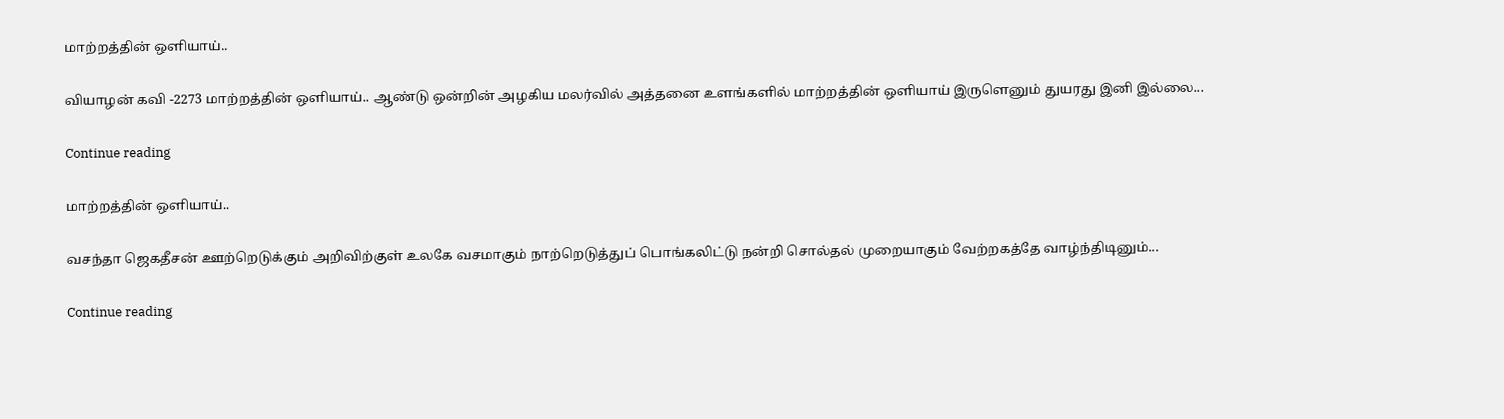மாற்றத்தின் ஒளியாய்..

வியாழன் கவி -2273 மாற்றத்தின் ஒளியாய்.. ஆண்டு ஒன்றின் அழகிய மலர்வில் அத்தனை உளங்களில் மாற்றத்தின் ஒளியாய் இருளெனும் துயரது இனி இல்லை...

Continue reading

மாற்றத்தின் ஒளியாய்..

வசந்தா ஜெகதீசன் ஊற்றெடுக்கும் அறிவிற்குள் உலகே வசமாகும் நாற்றெடுத்துப் பொங்கலிட்டு நன்றி சொல்தல் முறையாகும் வேற்றகத்தே வாழ்ந்திடினும்...

Continue reading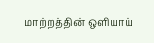மாற்றத்தின் ஒளியாய்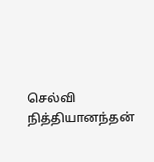செல்வி நித்தியானந்தன்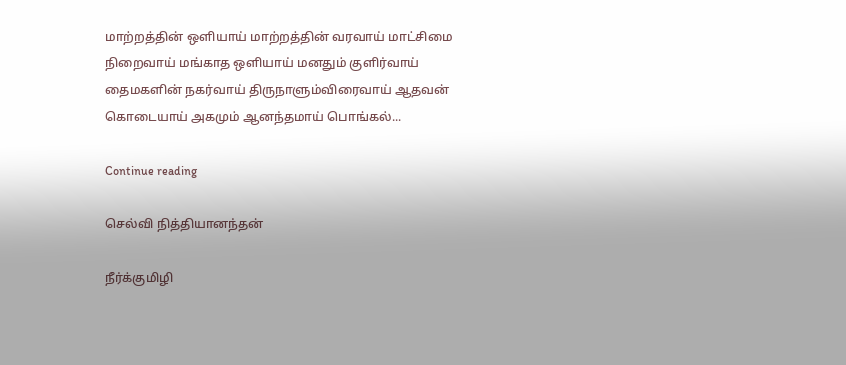மாற்றத்தின் ஒளியாய் மாற்றத்தின் வரவாய் மாட்சிமை நிறைவாய் மங்காத ஒளியாய் மனதும் குளிர்வாய் தைமகளின் நகர்வாய் திருநாளும்விரைவாய் ஆதவன் கொடையாய் அகமும் ஆனந்தமாய் பொங்கல்...

Continue reading

செல்வி நித்தியானந்தன்

நீர்க்குமிழி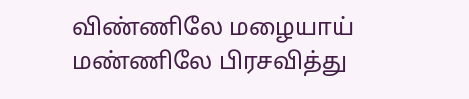விண்ணிலே மழையாய்
மண்ணிலே பிரசவித்து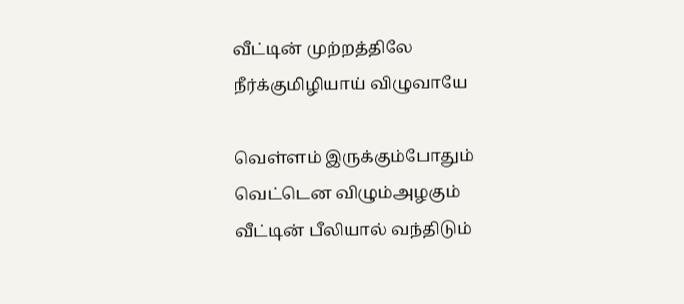வீட்டின் முற்றத்திலே
நீர்க்குமிழியாய் விழுவாயே

வெள்ளம் இருக்கும்போதும்
வெட்டென விழும்அழகும்
வீட்டின் பீலியால் வந்திடும்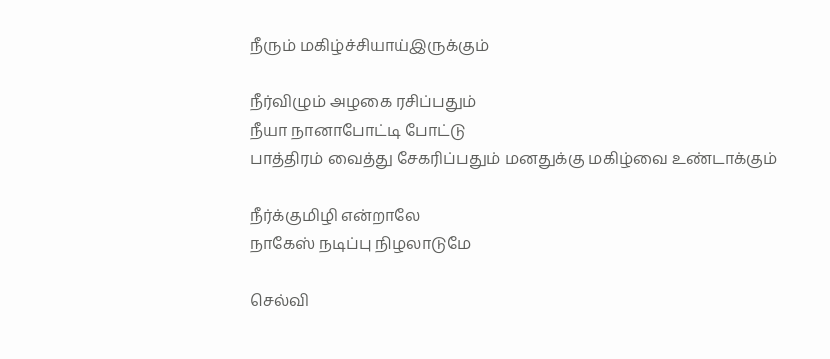நீரும் மகிழ்ச்சியாய்இருக்கும்

நீர்விழும் அழகை ரசிப்பதும்
நீயா நானாபோட்டி போட்டு
பாத்திரம் வைத்து சேகரிப்பதும் மனதுக்கு மகிழ்வை உண்டாக்கும்

நீர்க்குமிழி என்றாலே
நாகேஸ் நடிப்பு நிழலாடுமே

செல்வி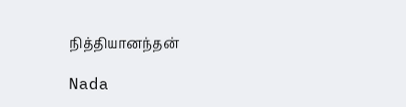நித்தியானந்தன்

Nada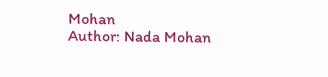Mohan
Author: Nada Mohan